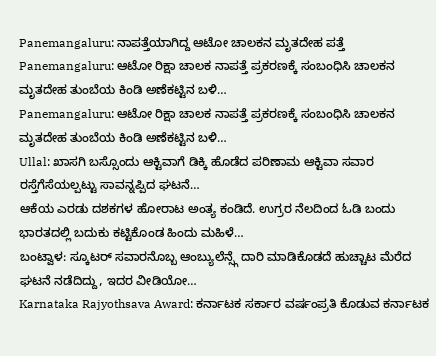Panemangaluru: ನಾಪತ್ತೆಯಾಗಿದ್ದ ಆಟೋ ಚಾಲಕನ ಮೃತದೇಹ ಪತ್ತೆ
Panemangaluru: ಆಟೋ ರಿಕ್ಷಾ ಚಾಲಕ ನಾಪತ್ತೆ ಪ್ರಕರಣಕ್ಕೆ ಸಂಬಂಧಿಸಿ ಚಾಲಕನ ಮೃತದೇಹ ತುಂಬೆಯ ಕಿಂಡಿ ಅಣೆಕಟ್ಟಿನ ಬಳಿ…
Panemangaluru: ಆಟೋ ರಿಕ್ಷಾ ಚಾಲಕ ನಾಪತ್ತೆ ಪ್ರಕರಣಕ್ಕೆ ಸಂಬಂಧಿಸಿ ಚಾಲಕನ ಮೃತದೇಹ ತುಂಬೆಯ ಕಿಂಡಿ ಅಣೆಕಟ್ಟಿನ ಬಳಿ…
Ullal: ಖಾಸಗಿ ಬಸ್ಸೊಂದು ಆಕ್ಟಿವಾಗೆ ಡಿಕ್ಕಿ ಹೊಡೆದ ಪರಿಣಾಮ ಆಕ್ಟಿವಾ ಸವಾರ ರಸ್ತೆಗೆಸೆಯಲ್ಪಟ್ಟು ಸಾವನ್ನಪ್ಪಿದ ಘಟನೆ…
ಆಕೆಯ ಎರಡು ದಶಕಗಳ ಹೋರಾಟ ಅಂತ್ಯ ಕಂಡಿದೆ. ಉಗ್ರರ ನೆಲದಿಂದ ಓಡಿ ಬಂದು ಭಾರತದಲ್ಲಿ ಬದುಕು ಕಟ್ಟಿಕೊಂಡ ಹಿಂದು ಮಹಿಳೆ…
ಬಂಟ್ವಾಳ: ಸ್ಕೂಟರ್ ಸವಾರನೊಬ್ಬ ಆಂಬ್ಯುಲೆನ್ಸ್ಗೆ ದಾರಿ ಮಾಡಿಕೊಡದೆ ಹುಚ್ಚಾಟ ಮೆರೆದ ಘಟನೆ ನಡೆದಿದ್ದು, ಇದರ ವೀಡಿಯೋ…
Karnataka Rajyothsava Award: ಕರ್ನಾಟಕ ಸರ್ಕಾರ ವರ್ಷಂಪ್ರತಿ ಕೊಡುವ ಕರ್ನಾಟಕ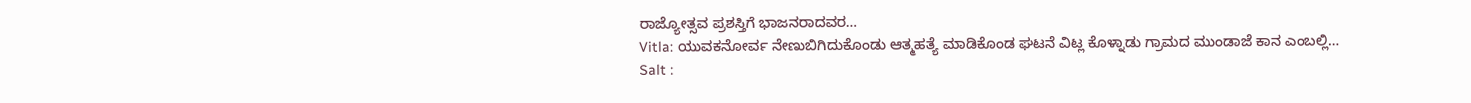ರಾಜ್ಯೋತ್ಸವ ಪ್ರಶಸ್ತಿಗೆ ಭಾಜನರಾದವರ…
Vitla: ಯುವಕನೋರ್ವ ನೇಣುಬಿಗಿದುಕೊಂಡು ಆತ್ಮಹತ್ಯೆ ಮಾಡಿಕೊಂಡ ಘಟನೆ ವಿಟ್ಲ ಕೊಳ್ನಾಡು ಗ್ರಾಮದ ಮುಂಡಾಜೆ ಕಾನ ಎಂಬಲ್ಲಿ…
Salt :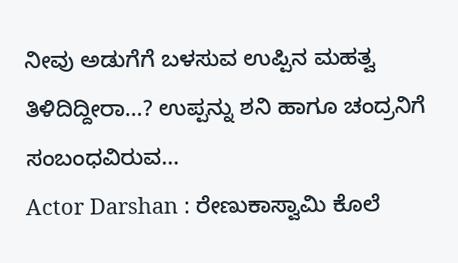ನೀವು ಅಡುಗೆಗೆ ಬಳಸುವ ಉಪ್ಪಿನ ಮಹತ್ವ ತಿಳಿದಿದ್ದೀರಾ…? ಉಪ್ಪನ್ನು ಶನಿ ಹಾಗೂ ಚಂದ್ರನಿಗೆ ಸಂಬಂಧವಿರುವ…
Actor Darshan : ರೇಣುಕಾಸ್ವಾಮಿ ಕೊಲೆ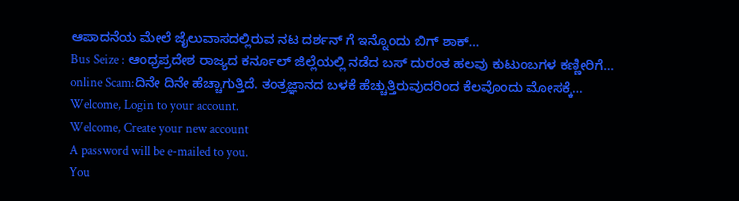ಆಪಾದನೆಯ ಮೇಲೆ ಜೈಲುವಾಸದಲ್ಲಿರುವ ನಟ ದರ್ಶನ್ ಗೆ ಇನ್ನೊಂದು ಬಿಗ್ ಶಾಕ್…
Bus Seize : ಆಂಧ್ರಪ್ರದೇಶ ರಾಜ್ಯದ ಕರ್ನೂಲ್ ಜಿಲ್ಲೆಯಲ್ಲಿ ನಡೆದ ಬಸ್ ದುರಂತ ಹಲವು ಕುಟುಂಬಗಳ ಕಣ್ಣೀರಿಗೆ…
online Scam:ದಿನೇ ದಿನೇ ಹೆಚ್ಚಾಗುತ್ತಿದೆ. ತಂತ್ರಜ್ಞಾನದ ಬಳಕೆ ಹೆಚ್ಚುತ್ತಿರುವುದರಿಂದ ಕೆಲವೊಂದು ಮೋಸಕ್ಕೆ…
Welcome, Login to your account.
Welcome, Create your new account
A password will be e-mailed to you.
You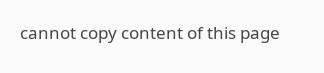cannot copy content of this page